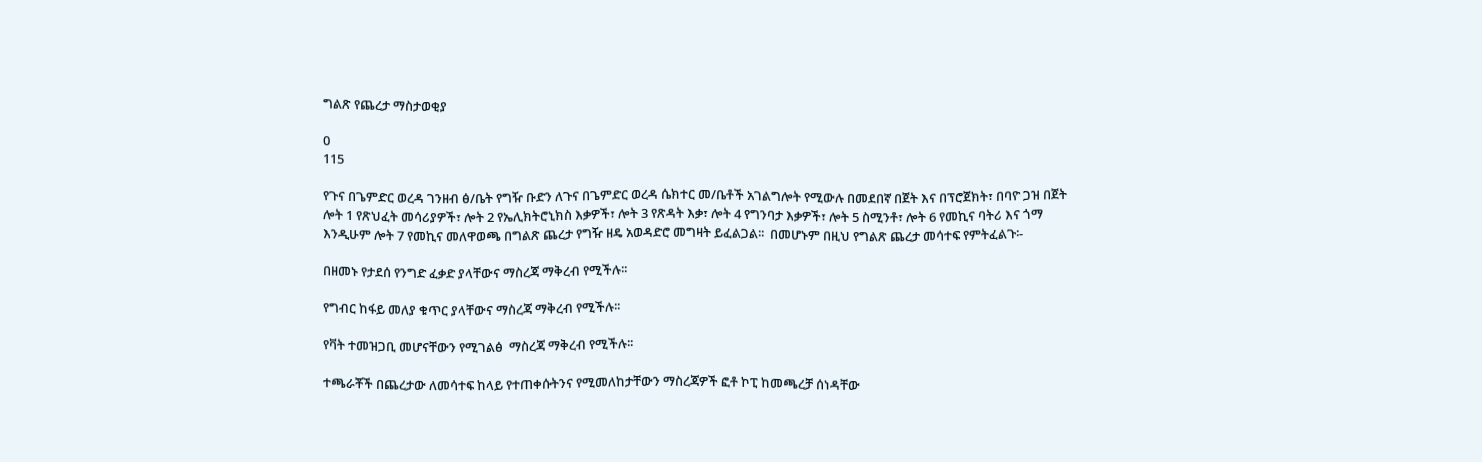ግልጽ የጨረታ ማስታወቂያ

0
115

የጉና በጌምድር ወረዳ ገንዘብ ፅ/ቤት የግዥ ቡድን ለጉና በጌምድር ወረዳ ሴክተር መ/ቤቶች አገልግሎት የሚውሉ በመደበኛ በጀት እና በፕሮጀክት፣ በባዮ ጋዝ በጀት ሎት 1 የጽህፈት መሳሪያዎች፣ ሎት 2 የኤሊክትሮኒክስ እቃዎች፣ ሎት 3 የጽዳት እቃ፣ ሎት 4 የግንባታ እቃዎች፣ ሎት 5 ስሚንቶ፣ ሎት 6 የመኪና ባትሪ እና ጎማ እንዲሁም ሎት 7 የመኪና መለዋወጫ በግልጽ ጨረታ የግዥ ዘዴ አወዳድሮ መግዛት ይፈልጋል፡፡  በመሆኑም በዚህ የግልጽ ጨረታ መሳተፍ የምትፈልጉ፡-

በዘመኑ የታደሰ የንግድ ፈቃድ ያላቸውና ማስረጃ ማቅረብ የሚችሉ፡፡

የግብር ከፋይ መለያ ቁጥር ያላቸውና ማስረጃ ማቅረብ የሚችሉ፡፡

የቫት ተመዝጋቢ መሆናቸውን የሚገልፅ  ማስረጃ ማቅረብ የሚችሉ፡፡

ተጫራቾች በጨረታው ለመሳተፍ ከላይ የተጠቀሱትንና የሚመለከታቸውን ማስረጃዎች ፎቶ ኮፒ ከመጫረቻ ሰነዳቸው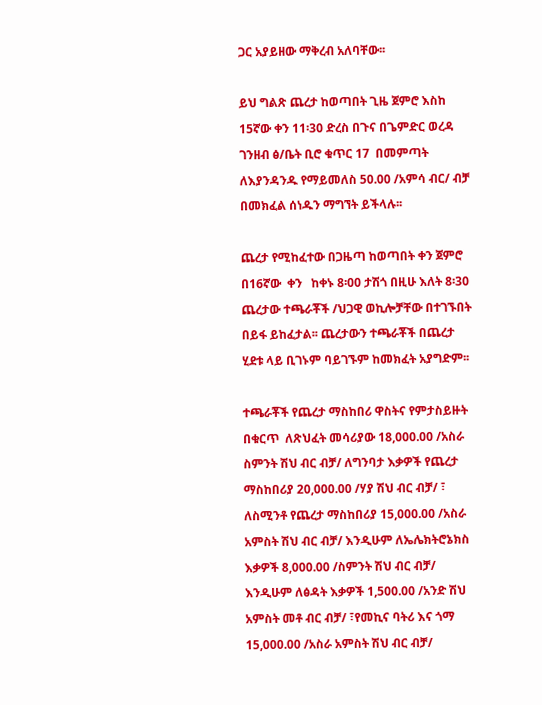ጋር አያይዘው ማቅረብ አለባቸው፡፡

ይህ ግልጽ ጨረታ ከወጣበት ጊዜ ጀምሮ እስከ  15ኛው ቀን 11፡30 ድረስ በጉና በጌምድር ወረዳ ገንዘብ ፅ/ቤት ቢሮ ቁጥር 17  በመምጣት ለእያንዳንዱ የማይመለስ 50.00 /አምሳ ብር/ ብቻ በመክፈል ሰነዱን ማግኘት ይችላሉ፡፡

ጨረታ የሚከፈተው በጋዜጣ ከወጣበት ቀን ጀምሮ በ16ኛው  ቀን   ከቀኑ 8፡00 ታሽጎ በዚሁ እለት 8፡30 ጨረታው ተጫራቾች /ህጋዊ ወኪሎቻቸው በተገኙበት በይፋ ይከፈታል፡፡ ጨረታውን ተጫራቾች በጨረታ ሂደቱ ላይ ቢገኑም ባይገኙም ከመክፈት አያግድም፡፡

ተጫራቾች የጨረታ ማስከበሪ ዋስትና የምታስይዙት በቁርጥ  ለጽህፈት መሳሪያው 18,000.00 /አስራ ስምንት ሽህ ብር ብቻ/ ለግንባታ እቃዎች የጨረታ ማስከበሪያ 20,000.00 /ሃያ ሽህ ብር ብቻ/ ፣ ለስሚንቶ የጨረታ ማስከበሪያ 15,000.00 /አስራ አምስት ሽህ ብር ብቻ/ እንዲሁም ለኤሌክትሮኔክስ እቃዎች 8,000.00 /ስምንት ሽህ ብር ብቻ/ እንዲሁም ለፅዳት እቃዎች 1,500.00 /አንድ ሽህ አምስት መቶ ብር ብቻ/ ፣የመኪና ባትሪ እና ጎማ 15,000.00 /አስራ አምስት ሽህ ብር ብቻ/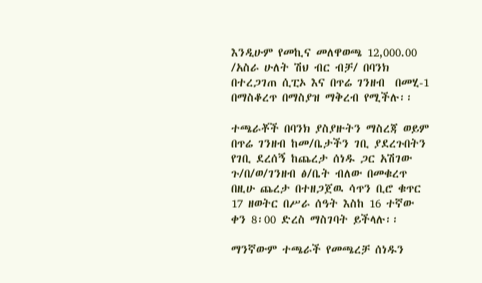እንዲሁም የመኪና መለዋወጫ 12,000.00 /አስራ ሁለት ሽህ ብር ብቻ/ በባንክ በተረጋገጠ ሲፒኦ እና በጥሬ ገንዘብ  በመሂ-1 በማስቆረጥ በማስያዝ ማቅረብ የሚችሉ፡፡

ተጫራቾች በባንክ ያስያዙትን ማስረጃ ወይም በጥሬ ገንዘብ ከመ/ቤታችን ገቢ ያደረጉበትን የገቢ ደረሰኝ ከጨረታ ሰነዱ ጋር አሽገው ጉ/በ/ወ/ገንዘብ ፅ/ቤት ብለው በመቁረጥ በዚሁ ጨረታ በተዘጋጀዉ ሳጥን ቢሮ ቁጥር 17 ዘወትር በሥራ ሰዓት እስከ 16 ተኛው  ቀን 8፡00 ድረስ ማስገባት ይችላሉ፡፡

ማንኛውም ተጫራች የመጫረቻ ሰነዱን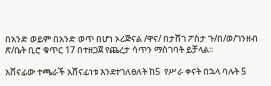በአንድ ወይም በአንድ ወጥ በሆነ ኦሪጅናል /ዋና/ በታሸገ ፖስታ ጉ/በ/ወ/ገንዘብ ጽ/ቤት ቢሮ ቁጥር 17 በተዘጋጀ የጨረታ ሳጥን ማስገባት ይቻላል፡፡

አሸናፊው ተጫራች አሸናፊነቱ እንደተገለፀለት ከ5  የሥራ ቀናት በኋላ ባሉት 5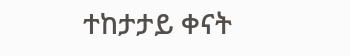ተከታታይ ቀናት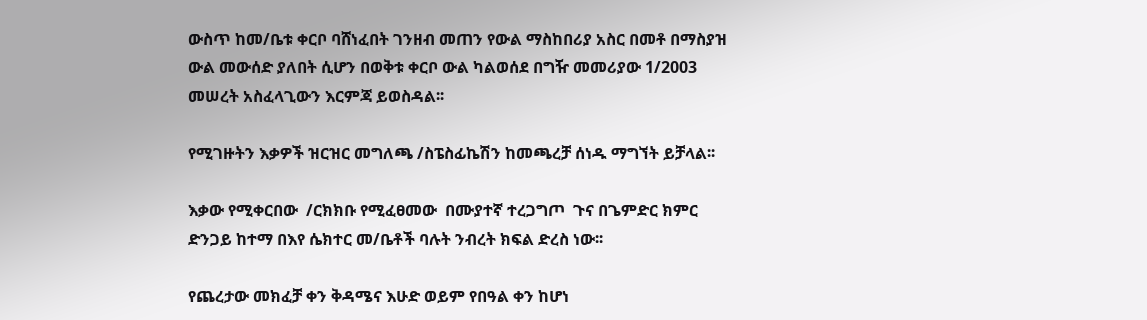ውስጥ ከመ/ቤቱ ቀርቦ ባሸነፈበት ገንዘብ መጠን የውል ማስከበሪያ አስር በመቶ በማስያዝ ውል መውሰድ ያለበት ሲሆን በወቅቱ ቀርቦ ውል ካልወሰደ በግዥ መመሪያው 1/2003 መሠረት አስፈላጊውን እርምጃ ይወስዳል፡፡

የሚገዙትን እቃዎች ዝርዝር መግለጫ /ስፔስፊኬሽን ከመጫረቻ ሰነዱ ማግኘት ይቻላል፡፡

እቃው የሚቀርበው  /ርክክቡ የሚፈፀመው  በሙያተኛ ተረጋግጦ  ጉና በጌምድር ክምር ድንጋይ ከተማ በእየ ሴክተር መ/ቤቶች ባሉት ንብረት ክፍል ድረስ ነው፡፡

የጨረታው መክፈቻ ቀን ቅዳሜና እሁድ ወይም የበዓል ቀን ከሆነ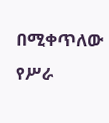በሚቀጥለው የሥራ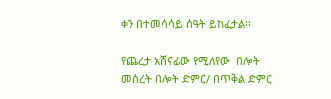ቀን በተመሳሳይ ሰዓት ይከፈታል፡፡

የጨረታ አሸናፊው የሚለየው  በሎት መሰረት በሎት ድምር/ በጥቅል ድምር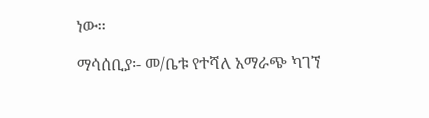ነው፡፡

ማሳሰቢያ፡- መ/ቤቱ የተሻለ አማራጭ ካገኘ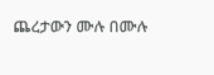ጨረታውን ሙሉ በሙሉ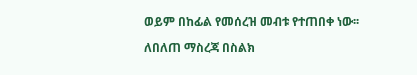ወይም በከፊል የመሰረዝ መብቱ የተጠበቀ ነው፡፡

ለበለጠ ማስረጃ በስልክ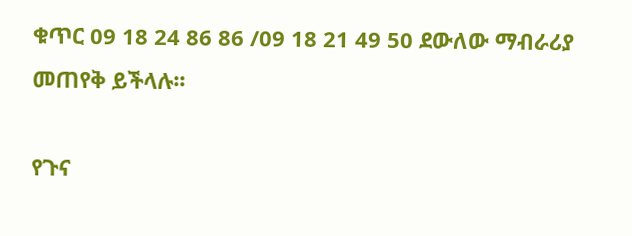ቁጥር 09 18 24 86 86 /09 18 21 49 50 ደውለው ማብራሪያ መጠየቅ ይችላሉ፡፡

የጉና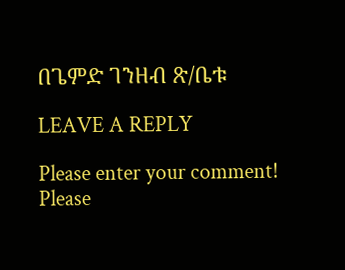በጌምድ ገንዘብ ጽ/ቤቱ

LEAVE A REPLY

Please enter your comment!
Please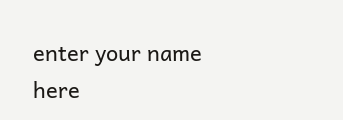enter your name here